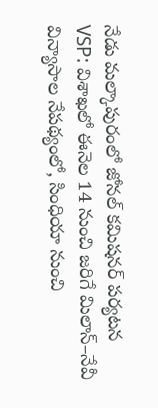నేడు మల్కాపురంలో జోనల్ కమిషనర్ పర్యటన
VSP: విశాఖలో ఈనెల 14 నుంచి జరిగే మిలాన్–నేవీ విన్యాసాల నేపథ్యంలో, సింధియా నుంచి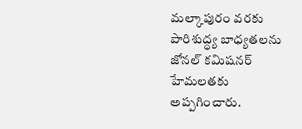మల్కాపురం వరకు పారిశుద్ధ్య బాధ్యతలను జోనల్ కమిషనర్ హేమలతకు అప్పగించారు.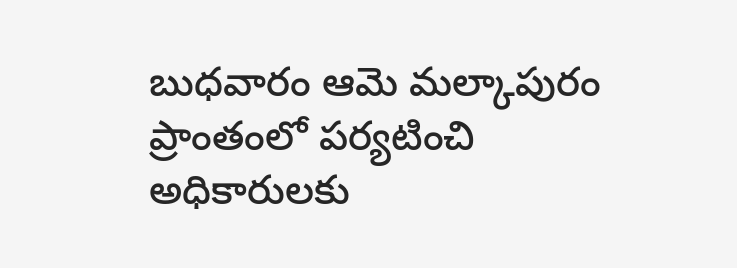బుధవారం ఆమె మల్కాపురం ప్రాంతంలో పర్యటించి అధికారులకు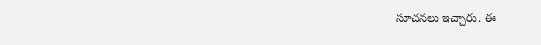సూచనలు ఇచ్చారు. ఈ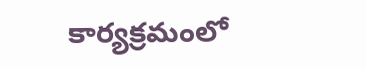కార్యక్రమంలో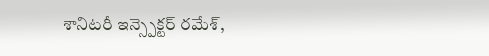శానిటరీ ఇన్స్పెక్టర్ రమేశ్,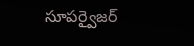సూపర్వైజర్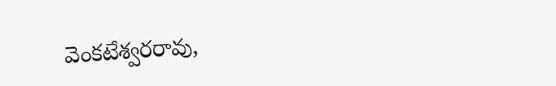వెంకటేశ్వరరావు,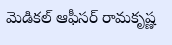మెడికల్ ఆఫీసర్ రామకృష్ణ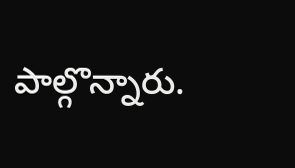పాల్గొన్నారు.